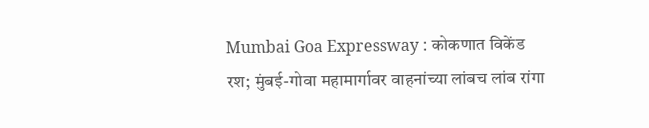Mumbai Goa Expressway : कोकणात विकेंड रश; मुंबई-गोवा महामार्गावर वाहनांच्या लांबच लांब रांगा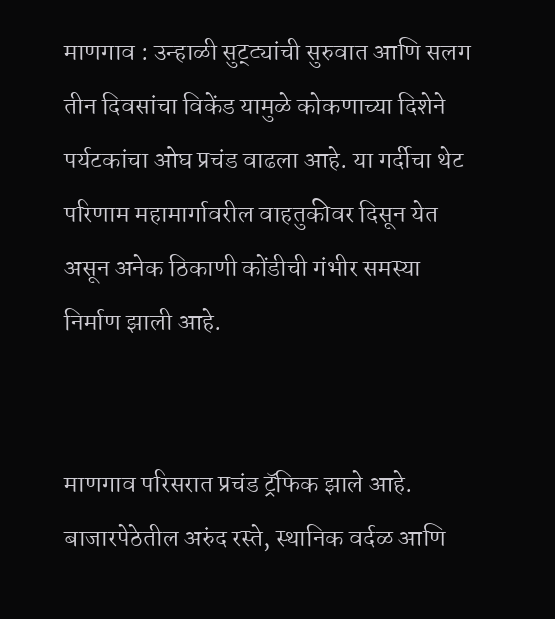माणगाव : उन्हाळी सुट्ट्यांची सुरुवात आणि सलग तीन दिवसांचा विकेंड यामुळे कोकणाच्या दिशेने पर्यटकांचा ओघ प्रचंड वाढला आहे. या गर्दीचा थेट परिणाम महामार्गावरील वाहतुकीवर दिसून येत असून अनेक ठिकाणी कोंडीची गंभीर समस्या निर्माण झाली आहे.


माणगाव परिसरात प्रचंड ट्रॅफिक झाले आहे. बाजारपेठेतील अरुंद रस्ते, स्थानिक वर्दळ आणि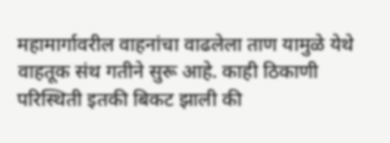महामार्गावरील वाहनांचा वाढलेला ताण यामुळे येथे वाहतूक संथ गतीने सुरू आहे. काही ठिकाणी परिस्थिती इतकी बिकट झाली की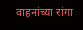वाहनांच्या रांगा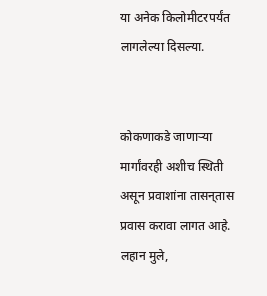या अनेक किलोमीटरपर्यंत लागलेल्या दिसल्या.


कोकणाकडे जाणाऱ्या मार्गांवरही अशीच स्थिती असून प्रवाशांना तासन्‌तास प्रवास करावा लागत आहे. लहान मुले,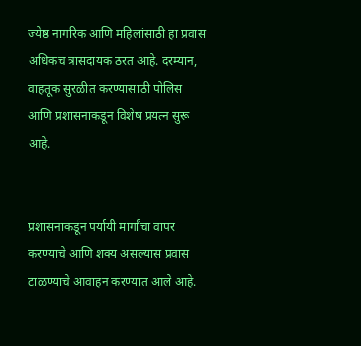ज्येष्ठ नागरिक आणि महिलांसाठी हा प्रवास अधिकच त्रासदायक ठरत आहे. दरम्यान, वाहतूक सुरळीत करण्यासाठी पोलिस आणि प्रशासनाकडून विशेष प्रयत्न सुरू आहे.


प्रशासनाकडून पर्यायी मार्गांचा वापर करण्याचे आणि शक्य असल्यास प्रवास टाळण्याचे आवाहन करण्यात आले आहे.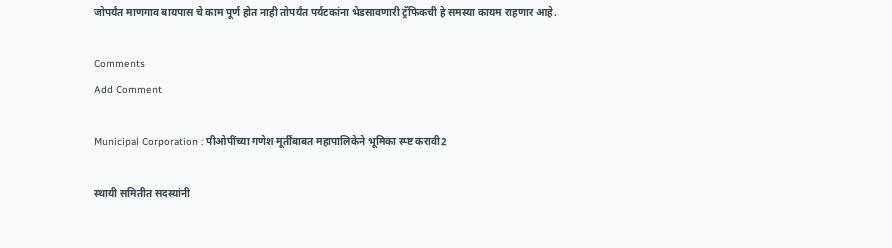जोपर्यंत माणगाव बायपास चे काम पूर्ण होत नाही तोपर्यंत पर्यटकांना भेडसावणारी ट्रॅफिकची हे समस्या कायम राहणार आहे.

Comments
Add Comment

Municipal Corporation : पीओपींच्या गणेश मूर्तींबाबत महापालिकेने भूमिका स्प्ष्ट करावी2

स्थायी समितीत सदस्यांनी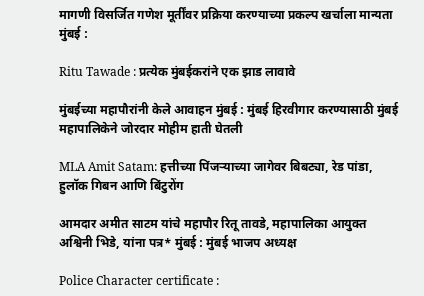मागणी विसर्जित गणेश मूर्तींवर प्रक्रिया करण्याच्या प्रकल्प खर्चाला मान्यता मुंबई :

Ritu Tawade : प्रत्येक मुंबईकरांने एक झाड लावावे

मुंबईच्या महापौरांनी केले आवाहन मुंबई : मुंबई हिरवीगार करण्यासाठी मुंबई महापालिकेने जोरदार मोहीम हाती घेतली

MLA Amit Satam: हत्तीच्या पिंजऱ्याच्या जागेवर बिबट्या, रेड पांडा, हुलॉक गिबन आणि बिंटुरोंग

आमदार अमीत साटम यांचे महापौर रितू तावडे, महापालिका आयुक्त अश्विनी भिडे, यांना पत्र* मुंबई : मुंबई भाजप अध्यक्ष

Police Character certificate :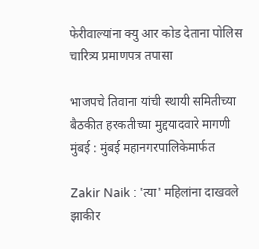फेरीवाल्यांना क्यु आर कोड देताना पोलिस चारित्र्य प्रमाणपत्र तपासा

भाजपचे तिवाना यांची स्थायी समितीच्या बैठकीत हरकतीच्या मुद्दयादवारे मागणी मुंबई : मुंबई महानगरपालिकेमार्फत

Zakir Naik : 'त्या' महिलांना दाखवले झाकीर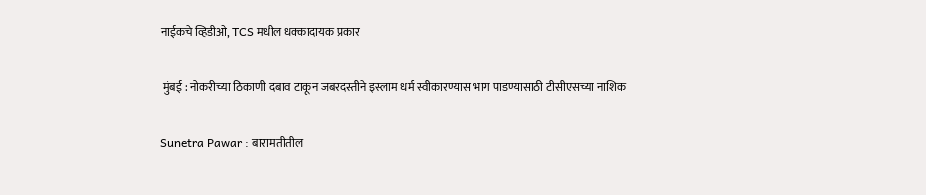नाईकचे व्हिडीओ, TCS मधील धक्कादायक प्रकार

 मुंबई : नोकरीच्या ठिकाणी दबाव टाकून जबरदस्तीने इस्लाम धर्म स्वीकारण्यास भाग पाडण्यासाठी टीसीएसच्या नाशिक

Sunetra Pawar : बारामतीतील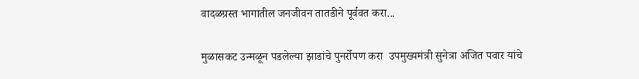वादळग्रस्त भागातील जनजीवन तातडीने पूर्ववत करा...

मुळासकट उन्मळून पडलेल्या झाडांचे पुनर्रोपण करा  उपमुख्यमंत्री सुनेत्रा अजित पवार यांचे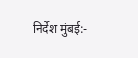निर्देश मुंबई:-